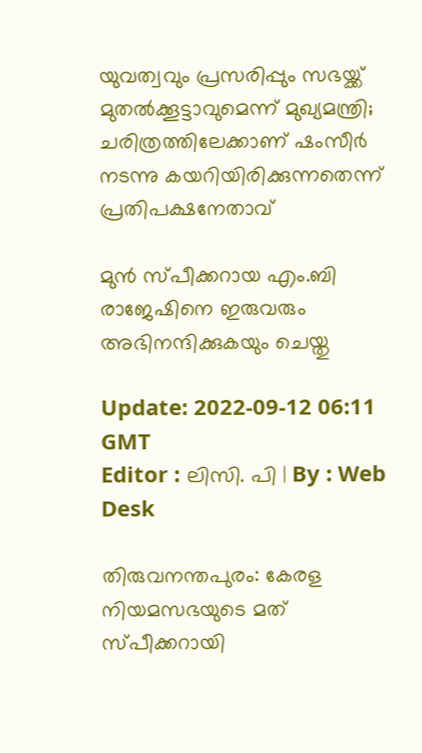യുവത്വവും പ്രസരിപ്പും സഭയ്ക്ക് മുതൽക്കൂട്ടാവുമെന്ന് മുഖ്യമന്ത്രി; ചരിത്രത്തിലേക്കാണ് ഷംസീർ നടന്നു കയറിയിരിക്കുന്നതെന്ന് പ്രതിപക്ഷനേതാവ്

മുൻ സ്പീക്കറായ എം.ബി രാജേഷിനെ ഇരുവരും അഭിനന്ദിക്കുകയും ചെയ്തു

Update: 2022-09-12 06:11 GMT
Editor : ലിസി. പി | By : Web Desk

തിരുവനന്തപുരം: കേരള നിയമസഭയുടെ മത് സ്പീക്കറായി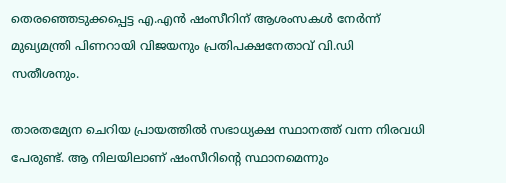തെരഞ്ഞെടുക്കപ്പെട്ട എ.എൻ ഷംസീറിന് ആശംസകൾ നേർന്ന് മുഖ്യമന്ത്രി പിണറായി വിജയനും പ്രതിപക്ഷനേതാവ് വി.ഡി സതീശനും.

താരതമ്യേന ചെറിയ പ്രായത്തിൽ സഭാധ്യക്ഷ സ്ഥാനത്ത് വന്ന നിരവധി പേരുണ്ട്. ആ നിലയിലാണ് ഷംസീറിന്റെ സ്ഥാനമെന്നും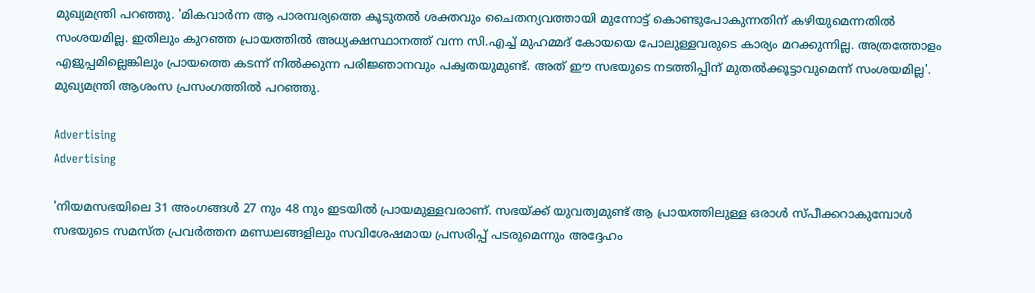മുഖ്യമന്ത്രി പറഞ്ഞു. 'മികവാർന്ന ആ പാരമ്പര്യത്തെ കൂടുതൽ ശക്തവും ചൈതന്യവത്തായി മുന്നോട്ട് കൊണ്ടുപോകുന്നതിന് കഴിയുമെന്നതിൽ സംശയമില്ല. ഇതിലും കുറഞ്ഞ പ്രായത്തിൽ അധ്യക്ഷസ്ഥാനത്ത് വന്ന സി.എച്ച് മുഹമ്മദ് കോയയെ പോലുള്ളവരുടെ കാര്യം മറക്കുന്നില്ല. അത്രത്തോളം എളുപ്പമില്ലെങ്കിലും പ്രായത്തെ കടന്ന് നിൽക്കുന്ന പരിജ്ഞാനവും പക്വതയുമുണ്ട്. അത് ഈ സഭയുടെ നടത്തിപ്പിന് മുതൽക്കൂട്ടാവുമെന്ന് സംശയമില്ല'. മുഖ്യമന്ത്രി ആശംസ പ്രസംഗത്തിൽ പറഞ്ഞു.

Advertising
Advertising

'നിയമസഭയിലെ 31 അംഗങ്ങൾ 27 നും 48 നും ഇടയിൽ പ്രായമുള്ളവരാണ്. സഭയ്ക്ക് യുവത്വമുണ്ട് ആ പ്രായത്തിലുള്ള ഒരാൾ സ്പീക്കറാകുമ്പോൾ സഭയുടെ സമസ്ത പ്രവർത്തന മണ്ഡലങ്ങളിലും സവിശേഷമായ പ്രസരിപ്പ് പടരുമെന്നും അദ്ദേഹം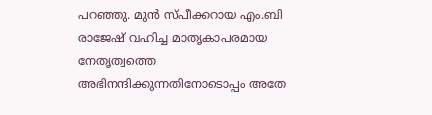പറഞ്ഞു. മുൻ സ്പീക്കറായ എം.ബി രാജേഷ് വഹിച്ച മാതൃകാപരമായ നേതൃത്വത്തെ അഭിനന്ദിക്കുന്നതിനോടൊപ്പം അതേ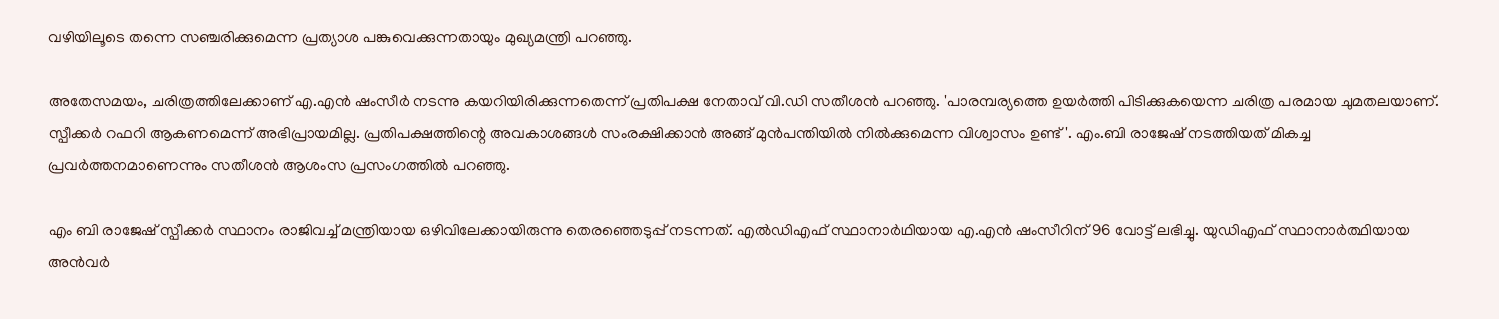വഴിയിലൂടെ തന്നെ സഞ്ചരിക്കുമെന്ന പ്രത്യാശ പങ്കുവെക്കുന്നതായും മുഖ്യമന്ത്രി പറഞ്ഞു.

അതേസമയം, ചരിത്രത്തിലേക്കാണ് എ.എൻ ഷംസീർ നടന്നു കയറിയിരിക്കുന്നതെന്ന് പ്രതിപക്ഷ നേതാവ് വി.ഡി സതീശൻ പറഞ്ഞു. 'പാരമ്പര്യത്തെ ഉയർത്തി പിടിക്കുകയെന്ന ചരിത്ര പരമായ ചുമതലയാണ്. സ്പീക്കർ റഫറി ആകണമെന്ന് അഭിപ്രായമില്ല. പ്രതിപക്ഷത്തിന്റെ അവകാശങ്ങൾ സംരക്ഷിക്കാൻ അങ്ങ് മുൻപന്തിയിൽ നിൽക്കുമെന്ന വിശ്വാസം ഉണ്ട്'. എം.ബി രാജേഷ് നടത്തിയത് മികച്ച പ്രവർത്തനമാണെന്നും സതീശൻ ആശംസ പ്രസംഗത്തിൽ പറഞ്ഞു.

എം ബി രാജേഷ് സ്പീക്കർ സ്ഥാനം രാജിവച്ച് മന്ത്രിയായ ഒഴിവിലേക്കായിരുന്നു തെരഞ്ഞെടുപ്പ് നടന്നത്. എൽഡിഎഫ് സ്ഥാനാർഥിയായ എ.എൻ ഷംസീറിന് 96 വോട്ട് ലഭിച്ചു. യുഡിഎഫ് സ്ഥാനാർത്ഥിയായ അൻവർ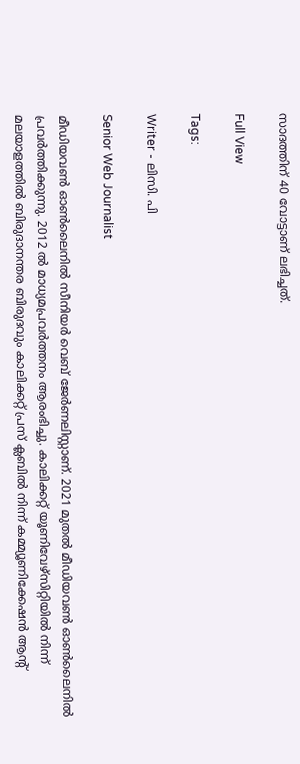സാദത്തിന് 40 വോട്ടാണ് ലഭിച്ചത്.

Full View

Tags:

Writer - ലിസി. പി

Senior Web Journalist

മീഡിയവൺ ഓൺലൈനിൽ സീനിയർ വെബ് ജേർണലിസ്റ്റാണ്. 2021 മുതൽ മീഡിയവൺ ഓൺലൈനിൽ പ്രവർത്തിക്കുന്നു. 2012 ല്‍ മാധ്യമപ്രവര്‍ത്തനം ആരംഭിച്ചു. കാലിക്കറ്റ് യൂണിവേഴ്‌സിറ്റിയിൽ നിന്ന് മലയാളത്തിൽ ബിരുദാനന്തര ബിരുദവും കാലിക്കറ്റ് പ്രസ് ക്ലബിൽ നിന്ന് കമ്മ്യൂണിക്കേഷൻ ആന്റ്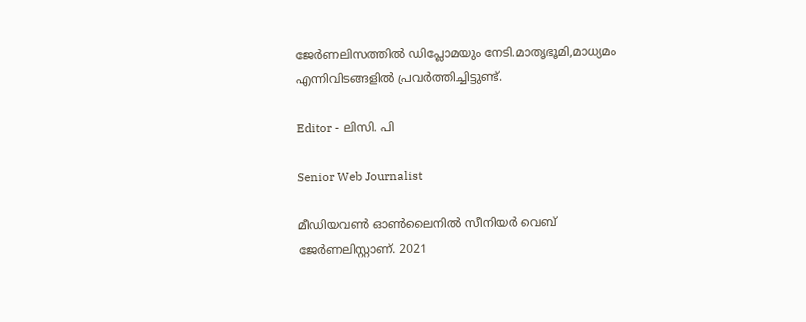ജേർണലിസത്തിൽ ഡിപ്ലോമയും നേടി.മാതൃഭൂമി,മാധ്യമം എന്നിവിടങ്ങളിൽ പ്രവർത്തിച്ചിട്ടുണ്ട്.

Editor - ലിസി. പി

Senior Web Journalist

മീഡിയവൺ ഓൺലൈനിൽ സീനിയർ വെബ് ജേർണലിസ്റ്റാണ്. 2021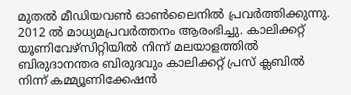മുതൽ മീഡിയവൺ ഓൺലൈനിൽ പ്രവർത്തിക്കുന്നു. 2012 ല്‍ മാധ്യമപ്രവര്‍ത്തനം ആരംഭിച്ചു. കാലിക്കറ്റ് യൂണിവേഴ്‌സിറ്റിയിൽ നിന്ന് മലയാളത്തിൽ ബിരുദാനന്തര ബിരുദവും കാലിക്കറ്റ് പ്രസ് ക്ലബിൽ നിന്ന് കമ്മ്യൂണിക്കേഷൻ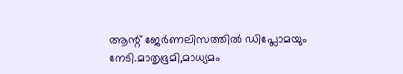ആന്റ് ജേർണലിസത്തിൽ ഡിപ്ലോമയും നേടി.മാതൃഭൂമി,മാധ്യമം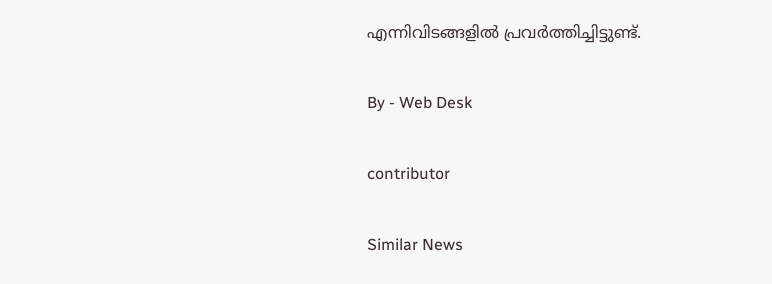എന്നിവിടങ്ങളിൽ പ്രവർത്തിച്ചിട്ടുണ്ട്.

By - Web Desk

contributor

Similar News